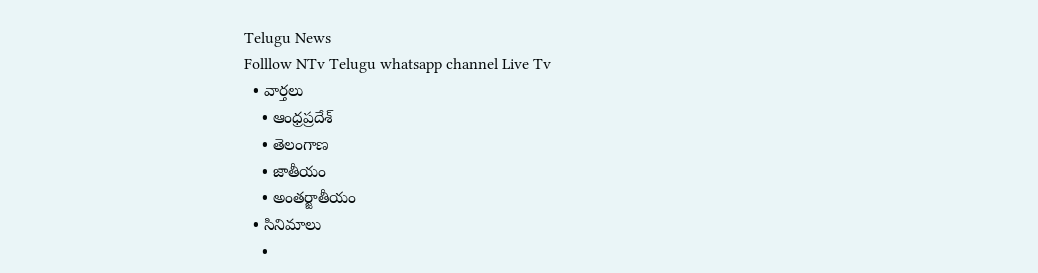Telugu News
Folllow NTv Telugu whatsapp channel Live Tv
  • వార్తలు
    • ఆంధ్రప్రదేశ్
    • తెలంగాణ
    • జాతీయం
    • అంతర్జాతీయం
  • సినిమాలు
    •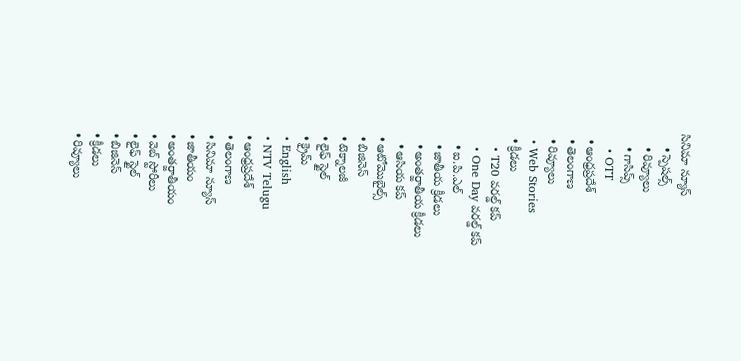సినిమా న్యూస్
    • స్పెషల్స్
    • రివ్యూలు
    • గాసిప్స్
    • OTT
  • ఆంధ్రప్రదేశ్
  • తెలంగాణ
  • రివ్యూలు
  • Web Stories
  • క్రీడలు
    • T20 వరల్డ్ కప్
    • One Day వరల్డ్ కప్
    • ఐ.పి.ఎల్
    • జాతీయ క్రీడలు
    • అంతర్జాతీయ క్రీడలు
    • ఆసియ కప్
  • ఆటోమొబైల్స్
  • బిజినెస్‌
  • టెక్నాలజీ
  • లైఫ్ స్టైల్
  • క్రైమ్
  • English
  • NTV Telugu
  • ఆంధ్రప్రదేశ్
  • తెలంగాణ
  • సినిమా న్యూస్
  • జాతీయం
  • అంతర్జాతీయం
  • వెబ్ స్టోరీలు
  • లైఫ్ స్టైల్
  • బిజినెస్‌
  • క్రీడలు
  • రివ్యూలు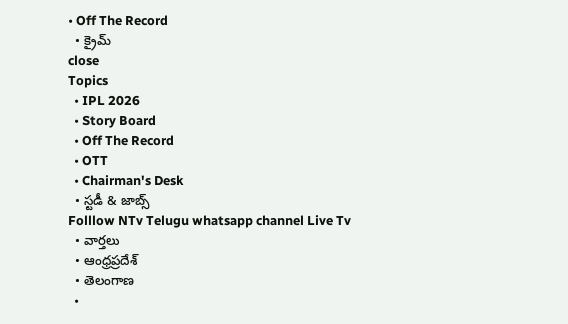• Off The Record
  • క్రైమ్
close
Topics
  • IPL 2026
  • Story Board
  • Off The Record
  • OTT
  • Chairman's Desk
  • స్టడీ & జాబ్స్
Folllow NTv Telugu whatsapp channel Live Tv
  • వార్తలు
  • ఆంధ్రప్రదేశ్
  • తెలంగాణ
  •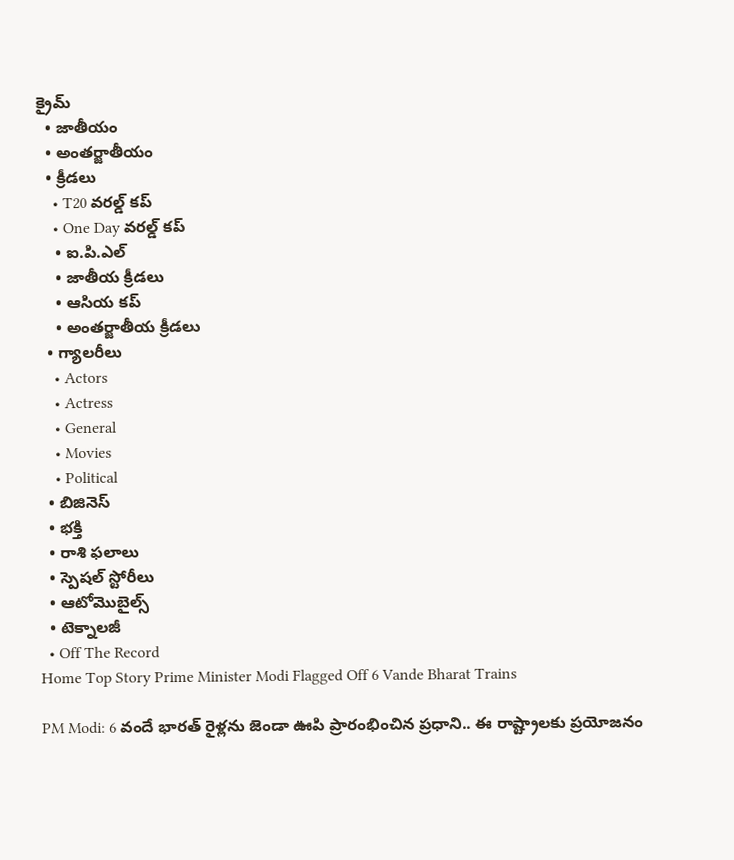క్రైమ్
  • జాతీయం
  • అంతర్జాతీయం
  • క్రీడలు
    • T20 వరల్డ్ కప్
    • One Day వరల్డ్ కప్
    • ఐ.పి.ఎల్
    • జాతీయ క్రీడలు
    • ఆసియ కప్
    • అంతర్జాతీయ క్రీడలు
  • గ్యాలరీలు
    • Actors
    • Actress
    • General
    • Movies
    • Political
  • బిజినెస్‌
  • భక్తి
  • రాశి ఫలాలు
  • స్పెషల్‌ స్టోరీలు
  • ఆటోమొబైల్స్
  • టెక్నాలజీ
  • Off The Record
Home Top Story Prime Minister Modi Flagged Off 6 Vande Bharat Trains

PM Modi: 6 వందే భారత్ రైళ్లను జెండా ఊపి ప్రారంభించిన ప్రధాని.. ఈ రాష్ట్రాలకు ప్రయోజనం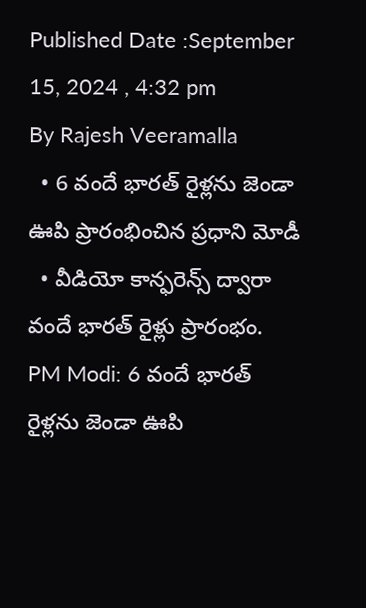Published Date :September 15, 2024 , 4:32 pm
By Rajesh Veeramalla
  • 6 వందే భారత్ రైళ్లను జెండా ఊపి ప్రారంభించిన ప్రధాని మోడీ
  • వీడియో కాన్ఫరెన్స్ ద్వారా వందే భారత్ రైళ్లు ప్రారంభం.
PM Modi: 6 వందే భారత్ రైళ్లను జెండా ఊపి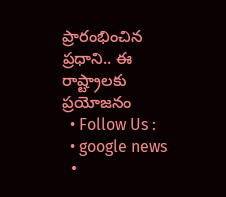ప్రారంభించిన ప్రధాని.. ఈ రాష్ట్రాలకు ప్రయోజనం
  • Follow Us :
  • google news
  •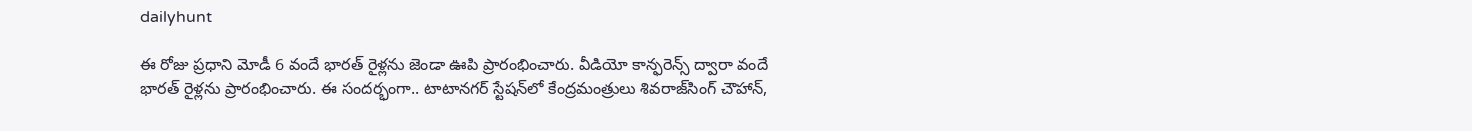dailyhunt

ఈ రోజు ప్రధాని మోడీ 6 వందే భారత్ రైళ్లను జెండా ఊపి ప్రారంభించారు. వీడియో కాన్ఫరెన్స్ ద్వారా వందే భారత్ రైళ్లను ప్రారంభించారు. ఈ సందర్భంగా.. టాటానగర్ స్టేషన్‌లో కేంద్రమంత్రులు శివరాజ్‌సింగ్ చౌహాన్,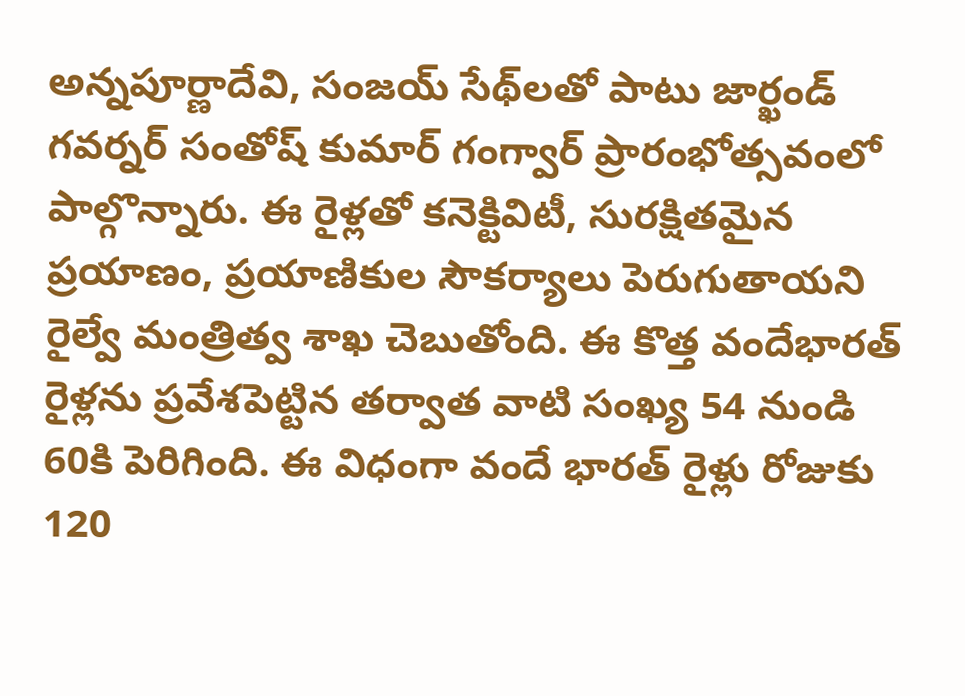అన్నపూర్ణాదేవి, సంజయ్ సేథ్‌లతో పాటు జార్ఖండ్ గవర్నర్ సంతోష్ కుమార్ గంగ్వార్ ప్రారంభోత్సవంలో పాల్గొన్నారు. ఈ రైళ్లతో కనెక్టివిటీ, సురక్షితమైన ప్రయాణం, ప్రయాణికుల సౌకర్యాలు పెరుగుతాయని రైల్వే మంత్రిత్వ శాఖ చెబుతోంది. ఈ కొత్త వందేభారత్ రైళ్లను ప్రవేశపెట్టిన తర్వాత వాటి సంఖ్య 54 నుండి 60కి పెరిగింది. ఈ విధంగా వందే భారత్ రైళ్లు రోజుకు 120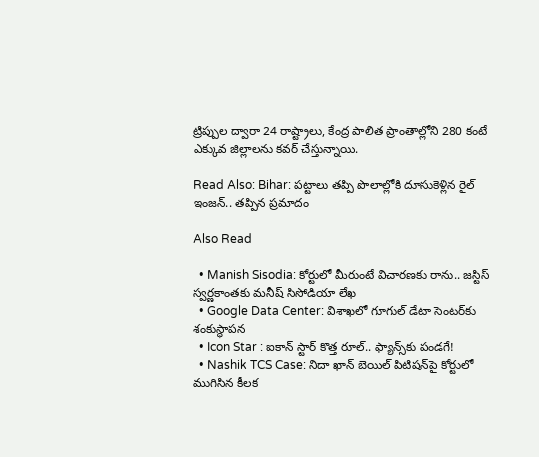ట్రిప్పుల ద్వారా 24 రాష్ట్రాలు, కేంద్ర పాలిత ప్రాంతాల్లోని 280 కంటే ఎక్కువ జిల్లాలను కవర్ చేస్తున్నాయి.

Read Also: Bihar: పట్టాలు తప్పి పొలాల్లోకి దూసుకెళ్లిన రైల్ ఇంజన్.. తప్పిన ప్రమాదం

Also Read

  • Manish Sisodia: కోర్టులో మీరుంటే విచారణకు రాను.. జస్టిస్ స్వర్ణకాంతకు మనీష్ సిసోడియా లేఖ
  • Google Data Center: విశాఖలో గూగుల్ డేటా సెంటర్‌కు శంకుస్థాపన
  • Icon Star : ఐకాన్ స్టార్ కొత్త రూల్.. ఫ్యాన్స్‌కు పండగే!
  • Nashik TCS Case: నిదా ఖాన్‌ బెయిల్‌ పిటిషన్‌పై కోర్టులో ముగిసిన కీలక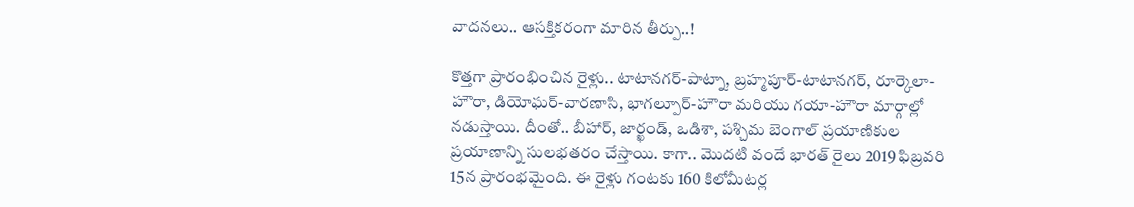వాదనలు.. ఆసక్తికరంగా మారిన తీర్పు..!

కొత్తగా ప్రారంభించిన రైళ్లు.. టాటానగర్-పాట్నా, బ్రహ్మపూర్-టాటానగర్, రూర్కెలా-హౌరా, డియోఘర్-వారణాసి, భాగల్పూర్-హౌరా మరియు గయా-హౌరా మార్గాల్లో నడుస్తాయి. దీంతో.. బీహార్, జార్ఖండ్, ఒడిశా, పశ్చిమ బెంగాల్ ప్రయాణికుల ప్రయాణాన్ని సులభతరం చేస్తాయి. కాగా.. మొదటి వందే భారత్ రైలు 2019 ఫిబ్రవరి 15న ప్రారంభమైంది. ఈ రైళ్లు గంటకు 160 కిలోమీటర్ల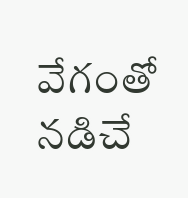వేగంతో నడిచే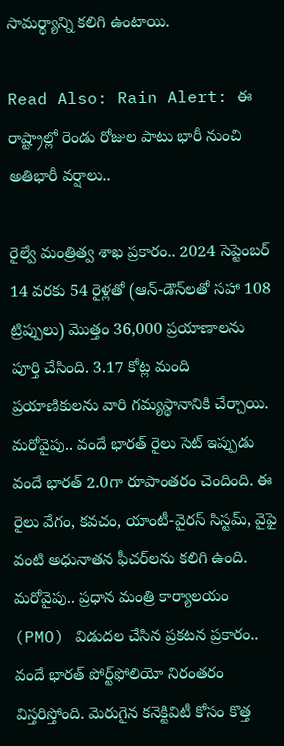సామర్థ్యాన్ని కలిగి ఉంటాయి.

Read Also: Rain Alert: ఈ రాష్ట్రాల్లో రెండు రోజుల పాటు భారీ నుంచి అతిభారీ వర్షాలు..

రైల్వే మంత్రిత్వ శాఖ ప్రకారం.. 2024 సెప్టెంబర్ 14 వరకు 54 రైళ్లతో (ఆన్-డౌన్‌లతో సహా 108 ట్రిప్పులు) మొత్తం 36,000 ప్రయాణాలను పూర్తి చేసింది. 3.17 కోట్ల మంది ప్రయాణికులను వారి గమ్యస్థానానికి చేర్చాయి. మరోవైపు.. వందే భారత్ రైలు సెట్ ఇప్పుడు వందే భారత్ 2.0గా రూపాంతరం చెందింది. ఈ రైలు వేగం, కవచం, యాంటీ-వైరస్ సిస్టమ్, వైఫై వంటి అధునాతన ఫీచర్‌లను కలిగి ఉంది. మరోవైపు.. ప్రధాన మంత్రి కార్యాలయం (PMO) విడుదల చేసిన ప్రకటన ప్రకారం.. వందే భారత్ పోర్ట్‌ఫోలియో నిరంతరం విస్తరిస్తోంది. మెరుగైన కనెక్టివిటీ కోసం కొత్త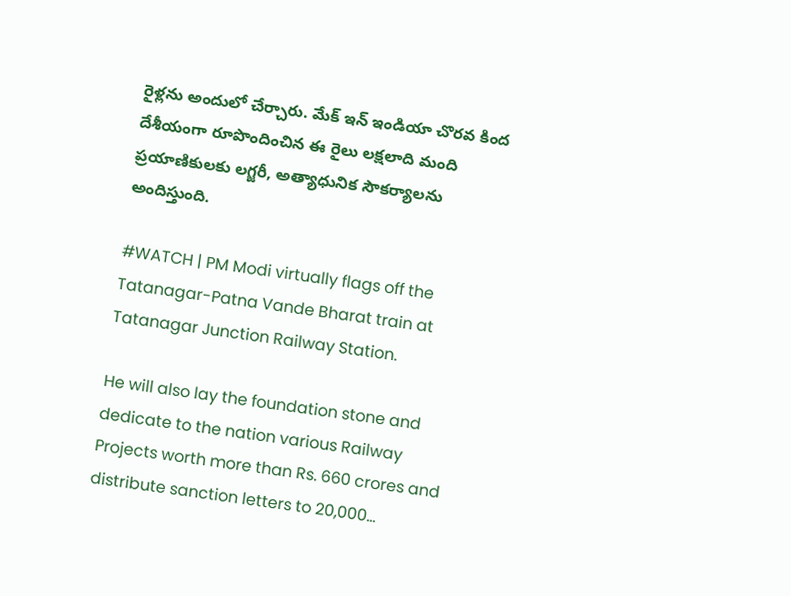రైళ్లను అందులో చేర్చారు. మేక్ ఇన్ ఇండియా చొరవ కింద దేశీయంగా రూపొందించిన ఈ రైలు లక్షలాది మంది ప్రయాణికులకు లగ్జరీ, అత్యాధునిక సౌకర్యాలను అందిస్తుంది.

#WATCH | PM Modi virtually flags off the Tatanagar-Patna Vande Bharat train at Tatanagar Junction Railway Station.

He will also lay the foundation stone and dedicate to the nation various Railway Projects worth more than Rs. 660 crores and distribute sanction letters to 20,000…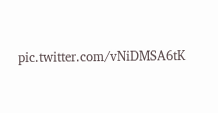pic.twitter.com/vNiDMSA6tK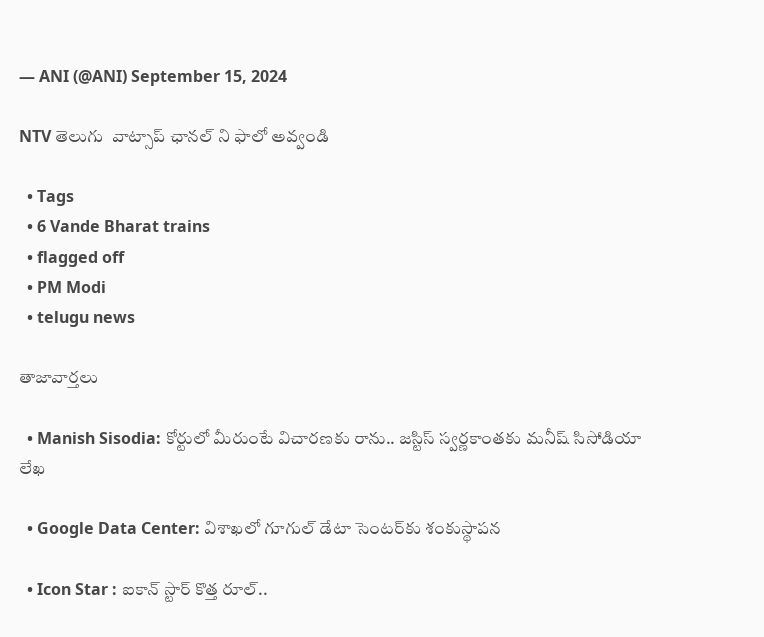— ANI (@ANI) September 15, 2024

NTV తెలుగు  వాట్సాప్ ఛానల్ ని ఫాలో అవ్వండి

  • Tags
  • 6 Vande Bharat trains
  • flagged off
  • PM Modi
  • telugu news

తాజావార్తలు

  • Manish Sisodia: కోర్టులో మీరుంటే విచారణకు రాను.. జస్టిస్ స్వర్ణకాంతకు మనీష్ సిసోడియా లేఖ

  • Google Data Center: విశాఖలో గూగుల్ డేటా సెంటర్‌కు శంకుస్థాపన

  • Icon Star : ఐకాన్ స్టార్ కొత్త రూల్..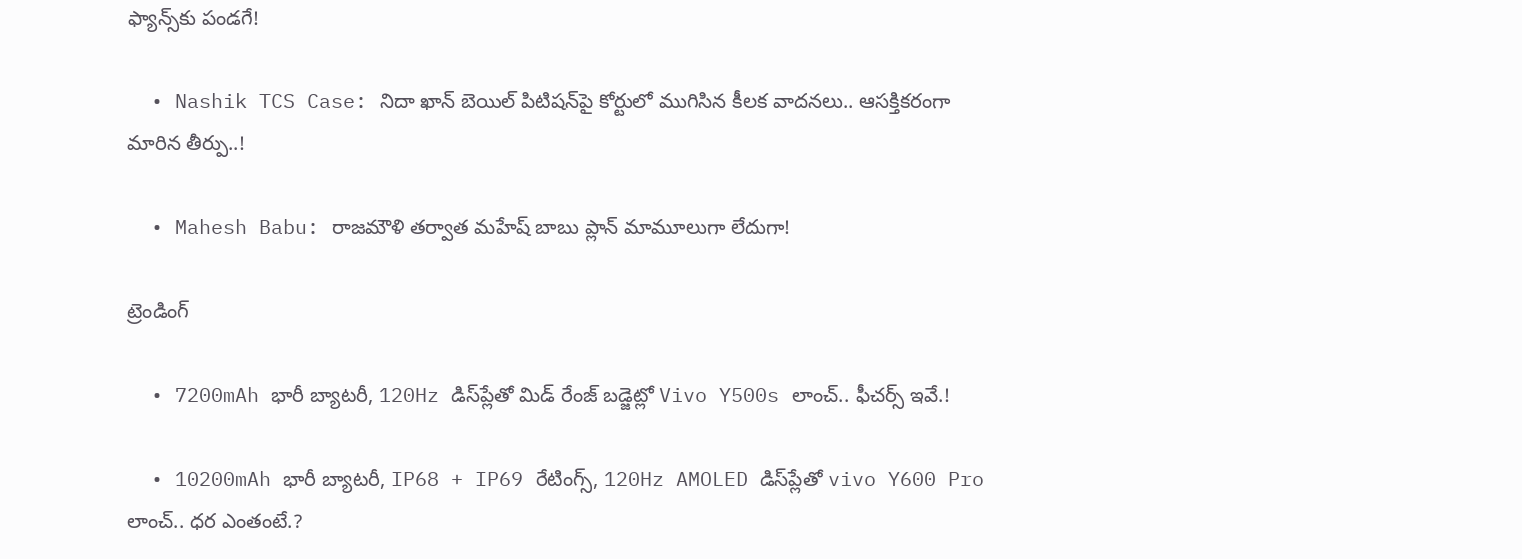ఫ్యాన్స్‌కు పండగే!

  • Nashik TCS Case: నిదా ఖాన్‌ బెయిల్‌ పిటిషన్‌పై కోర్టులో ముగిసిన కీలక వాదనలు.. ఆసక్తికరంగా మారిన తీర్పు..!

  • Mahesh Babu: రాజమౌళి తర్వాత మహేష్ బాబు ప్లాన్ మామూలుగా లేదుగా!

ట్రెండింగ్‌

  • 7200mAh భారీ బ్యాటరీ, 120Hz డిస్‌ప్లేతో మిడ్ రేంజ్ బడ్జెట్లో Vivo Y500s లాంచ్.. ఫీచర్స్ ఇవే.!

  • 10200mAh భారీ బ్యాటరీ, IP68 + IP69 రేటింగ్స్‌, 120Hz AMOLED డిస్‌ప్లేతో vivo Y600 Pro లాంచ్.. ధర ఎంతంటే.?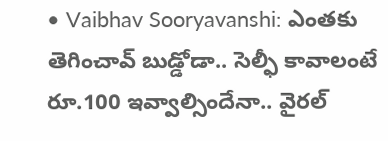• Vaibhav Sooryavanshi: ఎంతకు తెగించావ్ బుడ్డోడా.. సెల్ఫీ కావాలంటే రూ.100 ఇవ్వాల్సిందేనా.. వైరల్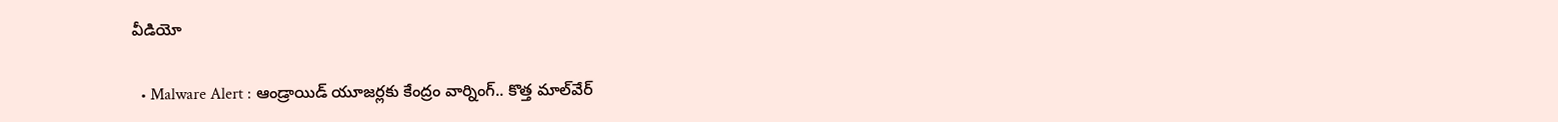వీడియో

  • Malware Alert : ఆండ్రాయిడ్ యూజర్లకు కేంద్రం వార్నింగ్.. కొత్త మాల్‌వేర్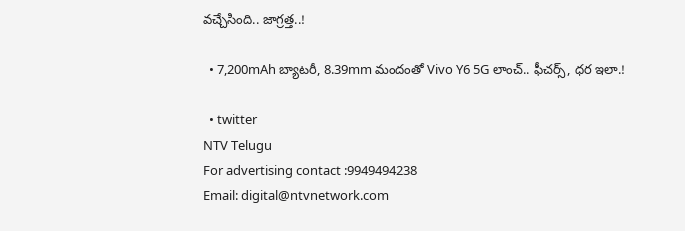వచ్చేసింది.. జాగ్రత్త..!

  • 7,200mAh బ్యాటరీ, 8.39mm మందంతో Vivo Y6 5G లాంచ్.. ఫీచర్స్, ధర ఇలా.!

  • twitter
NTV Telugu
For advertising contact :9949494238
Email: digital@ntvnetwork.com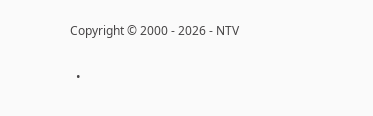Copyright © 2000 - 2026 - NTV

  •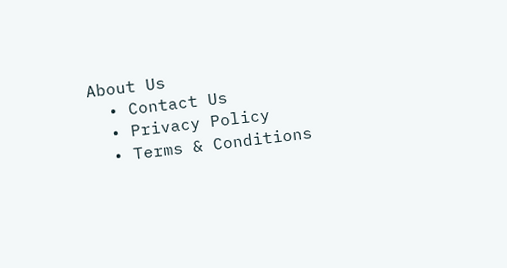About Us
  • Contact Us
  • Privacy Policy
  • Terms & Conditions